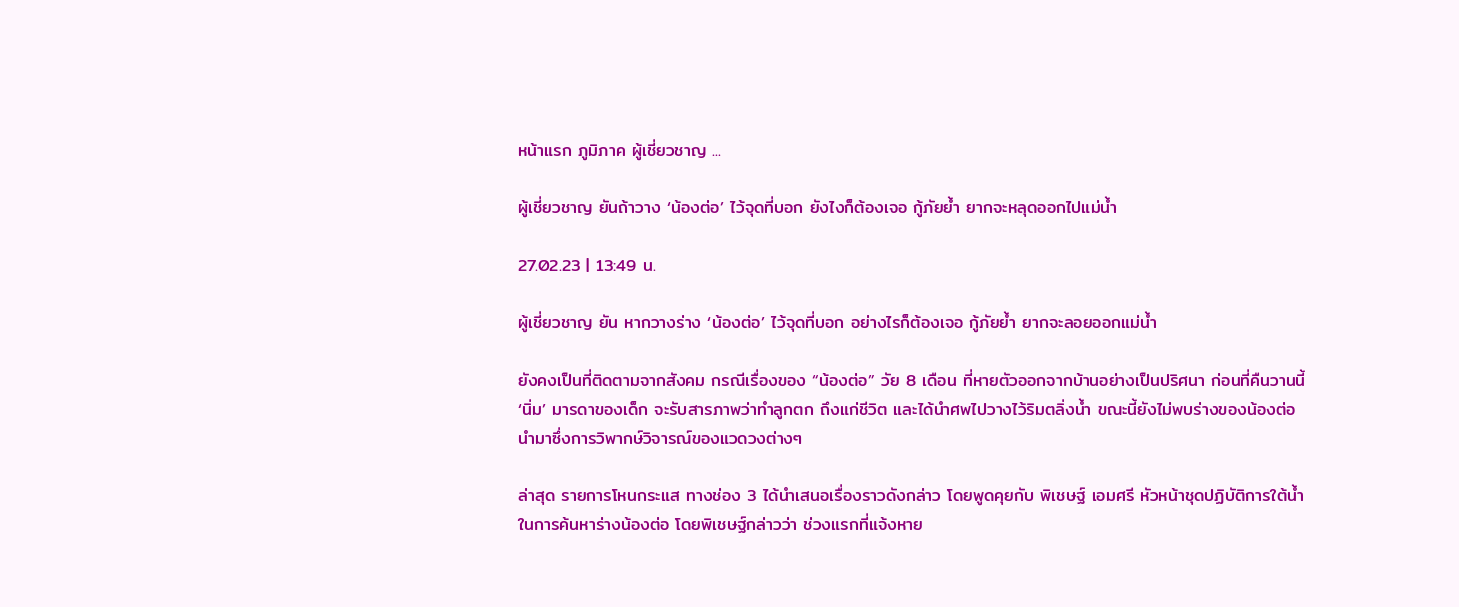หน้าแรก ภูมิภาค ผู้เชี่ยวชาญ ...

ผู้เชี่ยวชาญ ยันถ้าวาง ‘น้องต่อ’ ไว้จุดที่บอก ยังไงก็ต้องเจอ กู้ภัยย้ำ ยากจะหลุดออกไปแม่น้ำ

27.02.23 | 13:49 น.

ผู้เชี่ยวชาญ ยัน หากวางร่าง ‘น้องต่อ’ ไว้จุดที่บอก อย่างไรก็ต้องเจอ กู้ภัยย้ำ ยากจะลอยออกแม่น้ำ

ยังคงเป็นที่ติดตามจากสังคม กรณีเรื่องของ “น้องต่อ” วัย 8 เดือน ที่หายตัวออกจากบ้านอย่างเป็นปริศนา ก่อนที่คืนวานนี้ ‘นิ่ม’ มารดาของเด็ก จะรับสารภาพว่าทำลูกตก ถึงแก่ชีวิต และได้นำศพไปวางไว้ริมตลิ่งน้ำ ขณะนี้ยังไม่พบร่างของน้องต่อ นำมาซึ่งการวิพากษ์วิจารณ์ของแวดวงต่างๆ

ล่าสุด รายการโหนกระแส ทางช่อง 3 ได้นำเสนอเรื่องราวดังกล่าว โดยพูดคุยกับ พิเชษฐ์ เอมศรี หัวหน้าชุดปฏิบัติการใต้น้ำ ในการค้นหาร่างน้องต่อ โดยพิเชษฐ์กล่าวว่า ช่วงแรกที่แจ้งหาย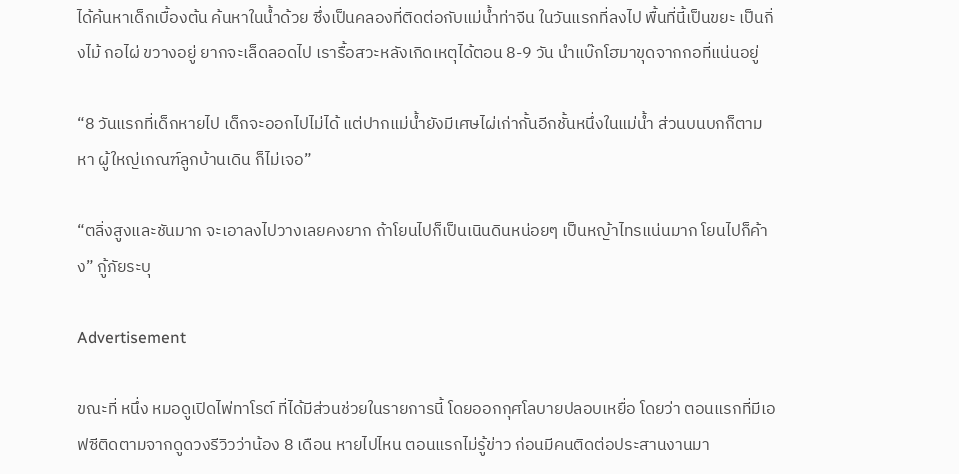ได้ค้นหาเด็กเบื้องต้น ค้นหาในน้ำด้วย ซึ่งเป็นคลองที่ติดต่อกับแม่น้ำท่าจีน ในวันแรกที่ลงไป พื้นที่นี้เป็นขยะ เป็นกิ่งไม้ กอไผ่ ขวางอยู่ ยากจะเล็ดลอดไป เรารื้อสวะหลังเกิดเหตุได้ตอน 8-9 วัน นำแบ๊กโฮมาขุดจากกอที่แน่นอยู่

“8 วันแรกที่เด็กหายไป เด็กจะออกไปไม่ได้ แต่ปากแม่น้ำยังมีเศษไผ่เก่ากั้นอีกชั้นหนึ่งในแม่น้ำ ส่วนบนบกก็ตามหา ผู้ใหญ่เกณฑ์ลูกบ้านเดิน ก็ไม่เจอ”

“ตลิ่งสูงและชันมาก จะเอาลงไปวางเลยคงยาก ถ้าโยนไปก็เป็นเนินดินหน่อยๆ เป็นหญ้าไทรแน่นมาก โยนไปก็ค้าง” กู้ภัยระบุ

Advertisement

ขณะที่ หนึ่ง หมอดูเปิดไพ่ทาโรต์ ที่ได้มีส่วนช่วยในรายการนี้ โดยออกกุศโลบายปลอบเหยื่อ โดยว่า ตอนแรกที่มีเอฟซีติดตามจากดูดวงรีวิวว่าน้อง 8 เดือน หายไปไหน ตอนแรกไม่รู้ข่าว ก่อนมีคนติดต่อประสานงานมา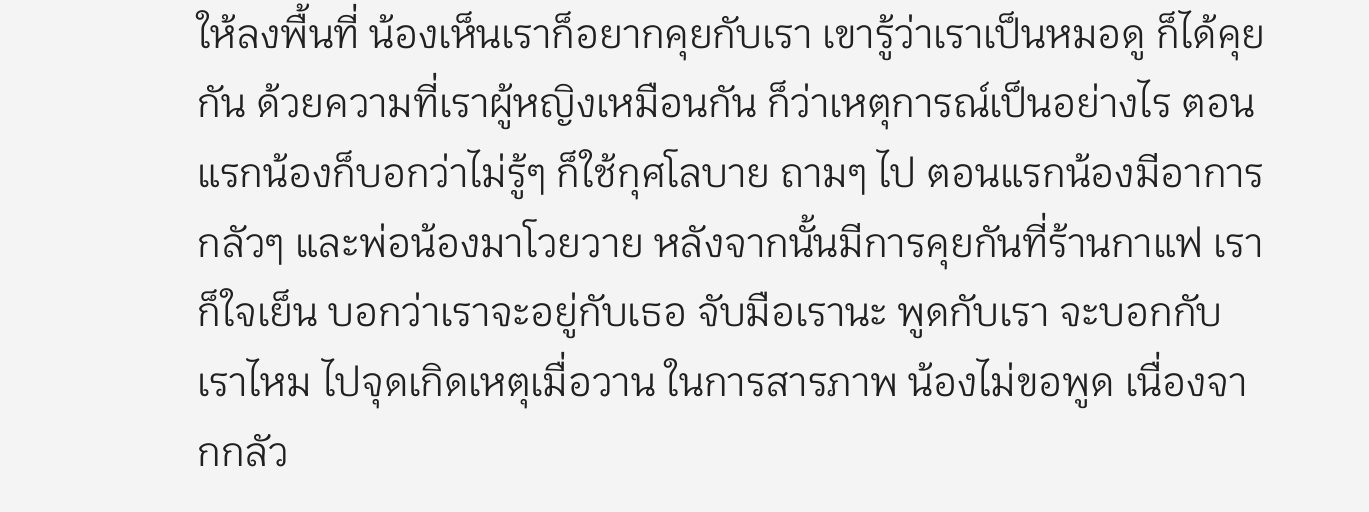ให้ลงพื้นที่ น้องเห็นเราก็อยากคุยกับเรา เขารู้ว่าเราเป็นหมอดู ก็ได้คุยกัน ด้วยความที่เราผู้หญิงเหมือนกัน ก็ว่าเหตุการณ์เป็นอย่างไร ตอนแรกน้องก็บอกว่าไม่รู้ๆ ก็ใช้กุศโลบาย ถามๆ ไป ตอนแรกน้องมีอาการกลัวๆ และพ่อน้องมาโวยวาย หลังจากนั้นมีการคุยกันที่ร้านกาแฟ เราก็ใจเย็น บอกว่าเราจะอยู่กับเธอ จับมือเรานะ พูดกับเรา จะบอกกับเราไหม ไปจุดเกิดเหตุเมื่อวาน ในการสารภาพ น้องไม่ขอพูด เนื่องจากกลัว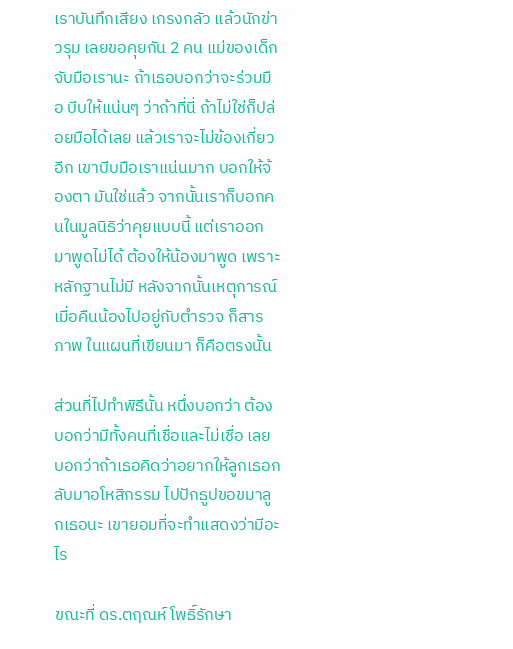เราบันทึกเสียง เกรงกลัว แล้วนักข่าวรุม เลยขอคุยกัน 2 คน แม่ของเด็กจับมือเรานะ ถ้าเธอบอกว่าจะร่วมมือ บีบให้แน่นๆ ว่าถ้าที่นี่ ถ้าไม่ใช่ก็ปล่อยมือได้เลย แล้วเราจะไม่ข้องเกี่ยวอีก เขาบีบมือเราแน่นมาก บอกให้จ้องตา มันใช่แล้ว จากนั้นเราก็บอกคนในมูลนิธิว่าคุยแบบนี้ แต่เราออกมาพูดไม่ได้ ต้องให้น้องมาพูด เพราะหลักฐานไม่มี หลังจากนั้นเหตุการณ์เมื่อคืนน้องไปอยู่กับตำรวจ ก็สารภาพ ในแผนที่เขียนมา ก็คือตรงนั้น

ส่วนที่ไปทำพิธีนั้น หนึ่งบอกว่า ต้องบอกว่ามีทั้งคนที่เชื่อและไม่เชื่อ เลยบอกว่าถ้าเธอคิดว่าอยากให้ลูกเธอกลับมาอโหสิกรรม ไปปักธูปขอขมาลูกเธอนะ เขายอมที่จะทำแสดงว่ามีอะไร

ขณะที่ ดร.ตฤณห์ โพธิ์รักษา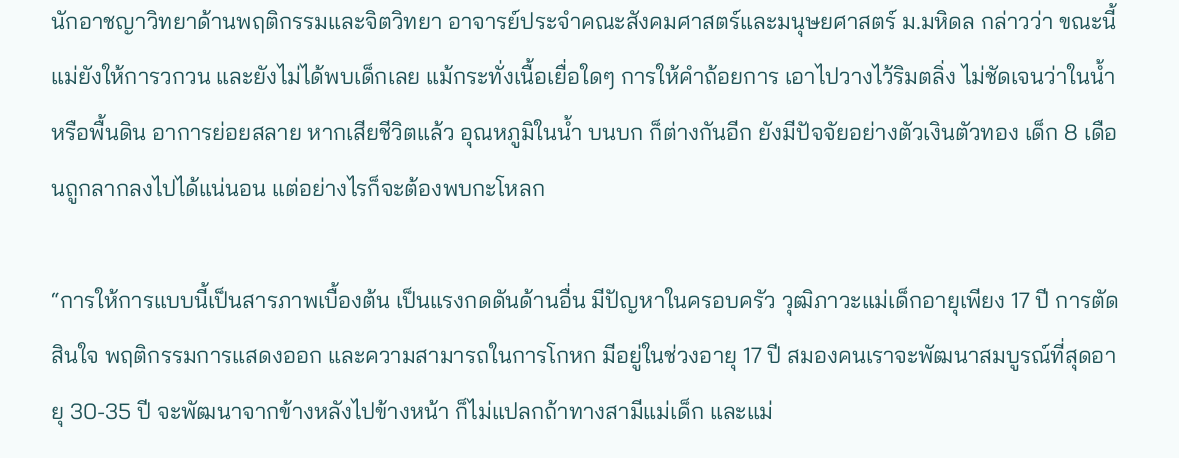นักอาชญาวิทยาด้านพฤติกรรมและจิตวิทยา อาจารย์ประจำคณะสังคมศาสตร์และมนุษยศาสตร์ ม.มหิดล กล่าวว่า ขณะนี้ แม่ยังให้การวกวน และยังไม่ได้พบเด็กเลย แม้กระทั่งเนื้อเยื่อใดๆ การให้คำถ้อยการ เอาไปวางไว้ริมตลิ่ง ไม่ชัดเจนว่าในน้ำหรือพื้นดิน อาการย่อยสลาย หากเสียชีวิตแล้ว อุณหภูมิในน้ำ บนบก ก็ต่างกันอีก ยังมีปัจจัยอย่างตัวเงินตัวทอง เด็ก 8 เดือนถูกลากลงไปได้แน่นอน แต่อย่างไรก็จะต้องพบกะโหลก

“การให้การแบบนี้เป็นสารภาพเบื้องต้น เป็นแรงกดดันด้านอื่น มีปัญหาในครอบครัว วุฒิภาวะแม่เด็กอายุเพียง 17 ปี การตัดสินใจ พฤติกรรมการแสดงออก และความสามารถในการโกหก มีอยู่ในช่วงอายุ 17 ปี สมองคนเราจะพัฒนาสมบูรณ์ที่สุดอายุ 30-35 ปี จะพัฒนาจากข้างหลังไปข้างหน้า ก็ไม่แปลกถ้าทางสามีแม่เด็ก และแม่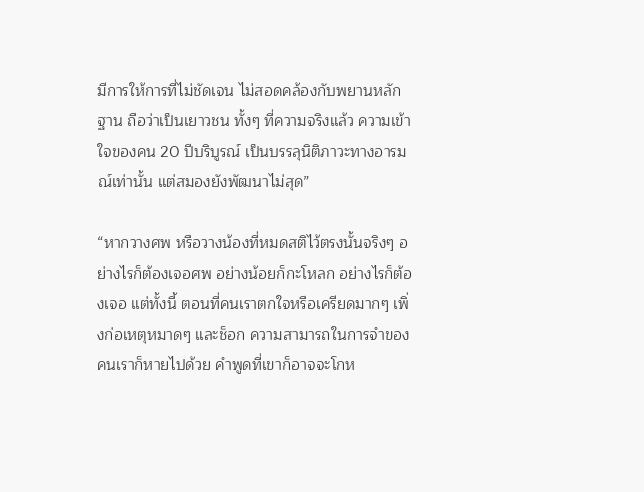มีการให้การที่ไม่ชัดเจน ไม่สอดคล้องกับพยานหลักฐาน ถือว่าเป็นเยาวชน ทั้งๆ ที่ความจริงแล้ว ความเข้าใจของคน 20 ปีบริบูรณ์ เป็นบรรลุนิติภาวะทางอารมณ์เท่านั้น แต่สมองยังพัฒนาไม่สุด”

“หากวางศพ หรือวางน้องที่หมดสติไว้ตรงนั้นจริงๆ อย่างไรก็ต้องเจอศพ อย่างน้อยก็กะโหลก อย่างไรก็ต้องเจอ แต่ทั้งนี้ ตอนที่คนเราตกใจหรือเครียดมากๆ เพิ่งก่อเหตุหมาดๆ และช็อก ความสามารถในการจำของคนเราก็หายไปด้วย คำพูดที่เขาก็อาจจะโกห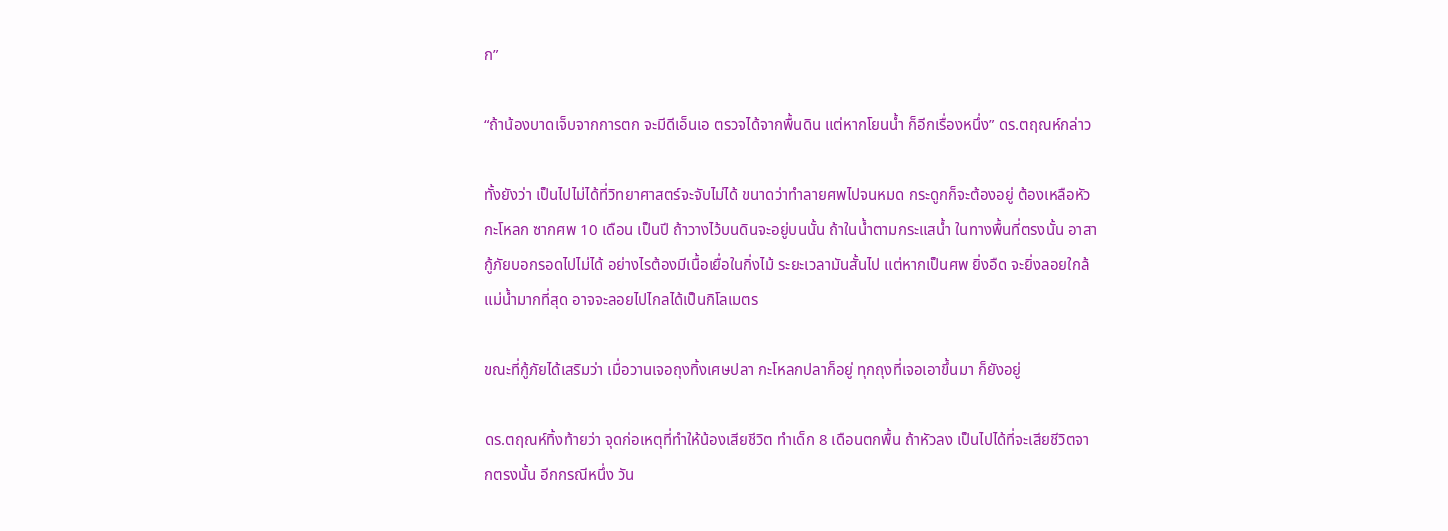ก”

“ถ้าน้องบาดเจ็บจากการตก จะมีดีเอ็นเอ ตรวจได้จากพื้นดิน แต่หากโยนน้ำ ก็อีกเรื่องหนึ่ง” ดร.ตฤณห์กล่าว

ทั้งยังว่า เป็นไปไม่ได้ที่วิทยาศาสตร์จะจับไม่ได้ ขนาดว่าทำลายศพไปจนหมด กระดูกก็จะต้องอยู่ ต้องเหลือหัวกะโหลก ซากศพ 10 เดือน เป็นปี ถ้าวางไว้บนดินจะอยู่บนนั้น ถ้าในน้ำตามกระแสน้ำ ในทางพื้นที่ตรงนั้น อาสากู้ภัยบอกรอดไปไม่ได้ อย่างไรต้องมีเนื้อเยื่อในกิ่งไม้ ระยะเวลามันสั้นไป แต่หากเป็นศพ ยิ่งอืด จะยิ่งลอยใกล้แม่น้ำมากที่สุด อาจจะลอยไปไกลได้เป็นกิโลเมตร

ขณะที่กู้ภัยได้เสริมว่า เมื่อวานเจอถุงทิ้งเศษปลา กะโหลกปลาก็อยู่ ทุกถุงที่เจอเอาขึ้นมา ก็ยังอยู่

ดร.ตฤณห์ทิ้งท้ายว่า จุดก่อเหตุที่ทำให้น้องเสียชีวิต ทำเด็ก 8 เดือนตกพื้น ถ้าหัวลง เป็นไปได้ที่จะเสียชีวิตจากตรงนั้น อีกกรณีหนึ่ง วัน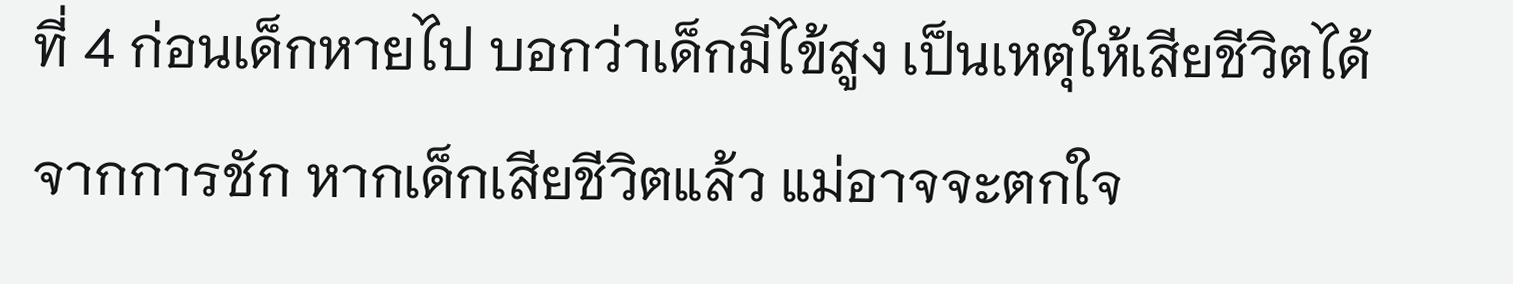ที่ 4 ก่อนเด็กหายไป บอกว่าเด็กมีไข้สูง เป็นเหตุให้เสียชีวิตได้จากการชัก หากเด็กเสียชีวิตแล้ว แม่อาจจะตกใจ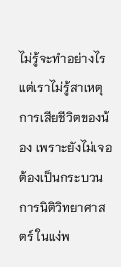ไม่รู้จะทำอย่างไร แต่เราไม่รู้สาเหตุการเสียชีวิตของน้อง เพราะยังไม่เจอ ต้องเป็นกระบวนการนิติวิทยาศาสตร์ ในแง่พ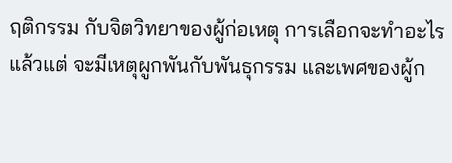ฤติกรรม กับจิตวิทยาของผู้ก่อเหตุ การเลือกจะทำอะไรแล้วแต่ จะมีเหตุผูกพันกับพันธุกรรม และเพศของผู้ก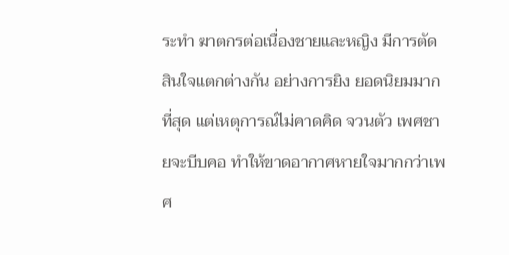ระทำ ฆาตกรต่อเนื่องชายและหญิง มีการตัดสินใจแตกต่างกัน อย่างการยิง ยอดนิยมมากที่สุด แต่เหตุการณ์ไม่คาดคิด จวนตัว เพศชายจะบีบคอ ทำให้ขาดอากาศหายใจมากกว่าเพศ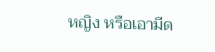หญิง หรือเอามีด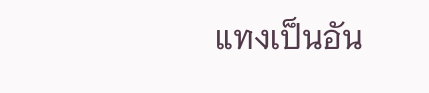แทงเป็นอัน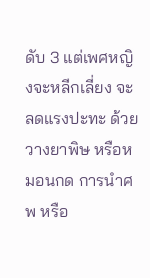ดับ 3 แต่เพศหญิงจะหลีกเลี่ยง จะลดแรงปะทะ ด้วยวางยาพิษ หรือหมอนกด การนำศพ หรือ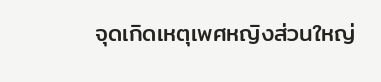จุดเกิดเหตุเพศหญิงส่วนใหญ่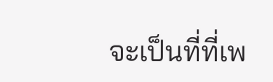จะเป็นที่ที่เพ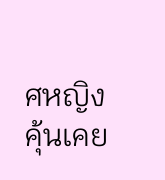ศหญิงคุ้นเคย